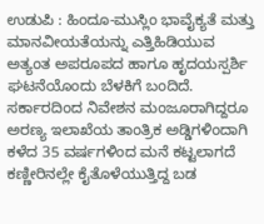ಉಡುಪಿ : ಹಿಂದೂ-ಮುಸ್ಲಿಂ ಭಾವೈಕ್ಯತೆ ಮತ್ತು ಮಾನವೀಯತೆಯನ್ನು ಎತ್ತಿಹಿಡಿಯುವ ಅತ್ಯಂತ ಅಪರೂಪದ ಹಾಗೂ ಹೃದಯಸ್ಪರ್ಶಿ ಘಟನೆಯೊಂದು ಬೆಳಕಿಗೆ ಬಂದಿದೆ. ಸರ್ಕಾರದಿಂದ ನಿವೇಶನ ಮಂಜೂರಾಗಿದ್ದರೂ ಅರಣ್ಯ ಇಲಾಖೆಯ ತಾಂತ್ರಿಕ ಅಡ್ಡಿಗಳಿಂದಾಗಿ ಕಳೆದ 35 ವರ್ಷಗಳಿಂದ ಮನೆ ಕಟ್ಟಲಾಗದೆ ಕಣ್ಣೀರಿನಲ್ಲೇ ಕೈತೊಳೆಯುತ್ತಿದ್ದ ಬಡ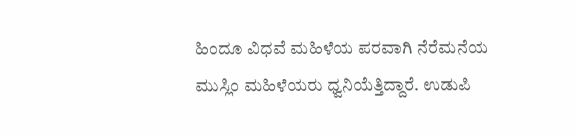ಹಿಂದೂ ವಿಧವೆ ಮಹಿಳೆಯ ಪರವಾಗಿ ನೆರೆಮನೆಯ ಮುಸ್ಲಿಂ ಮಹಿಳೆಯರು ಧ್ವನಿಯೆತ್ತಿದ್ದಾರೆ. ಉಡುಪಿ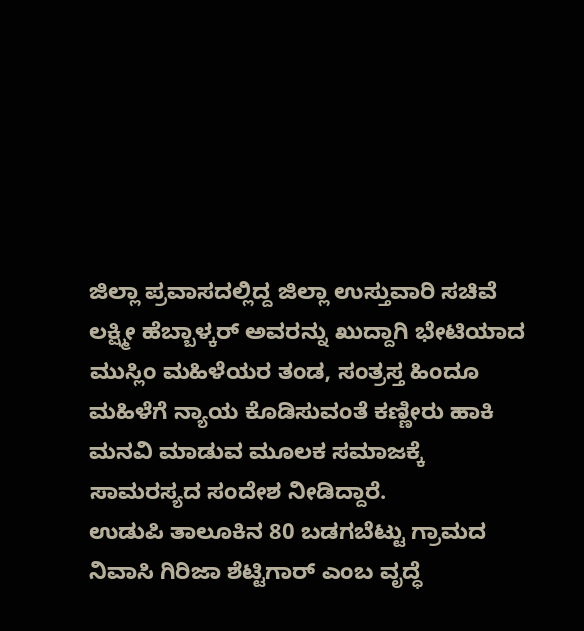ಜಿಲ್ಲಾ ಪ್ರವಾಸದಲ್ಲಿದ್ದ ಜಿಲ್ಲಾ ಉಸ್ತುವಾರಿ ಸಚಿವೆ ಲಕ್ಷ್ಮೀ ಹೆಬ್ಬಾಳ್ಕರ್ ಅವರನ್ನು ಖುದ್ದಾಗಿ ಭೇಟಿಯಾದ ಮುಸ್ಲಿಂ ಮಹಿಳೆಯರ ತಂಡ, ಸಂತ್ರಸ್ತ ಹಿಂದೂ ಮಹಿಳೆಗೆ ನ್ಯಾಯ ಕೊಡಿಸುವಂತೆ ಕಣ್ಣೀರು ಹಾಕಿ ಮನವಿ ಮಾಡುವ ಮೂಲಕ ಸಮಾಜಕ್ಕೆ ಸಾಮರಸ್ಯದ ಸಂದೇಶ ನೀಡಿದ್ದಾರೆ.
ಉಡುಪಿ ತಾಲೂಕಿನ 80 ಬಡಗಬೆಟ್ಟು ಗ್ರಾಮದ ನಿವಾಸಿ ಗಿರಿಜಾ ಶೆಟ್ಟಿಗಾರ್ ಎಂಬ ವೃದ್ಧೆ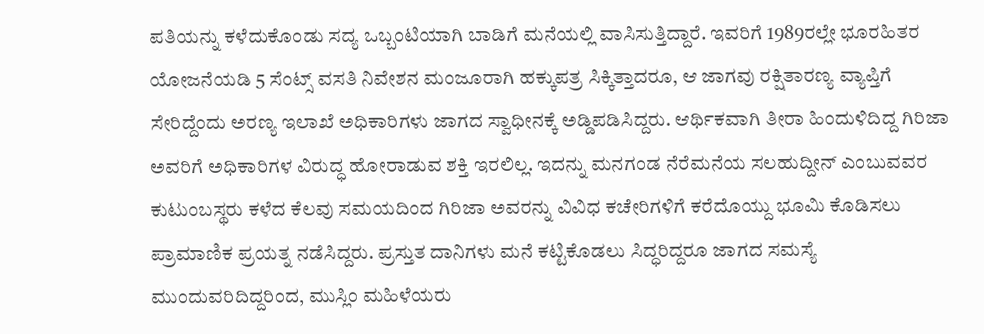ಪತಿಯನ್ನು ಕಳೆದುಕೊಂಡು ಸದ್ಯ ಒಬ್ಬಂಟಿಯಾಗಿ ಬಾಡಿಗೆ ಮನೆಯಲ್ಲಿ ವಾಸಿಸುತ್ತಿದ್ದಾರೆ. ಇವರಿಗೆ 1989ರಲ್ಲೇ ಭೂರಹಿತರ ಯೋಜನೆಯಡಿ 5 ಸೆಂಟ್ಸ್ ವಸತಿ ನಿವೇಶನ ಮಂಜೂರಾಗಿ ಹಕ್ಕುಪತ್ರ ಸಿಕ್ಕಿತ್ತಾದರೂ, ಆ ಜಾಗವು ರಕ್ಷಿತಾರಣ್ಯ ವ್ಯಾಪ್ತಿಗೆ ಸೇರಿದ್ದೆಂದು ಅರಣ್ಯ ಇಲಾಖೆ ಅಧಿಕಾರಿಗಳು ಜಾಗದ ಸ್ವಾಧೀನಕ್ಕೆ ಅಡ್ಡಿಪಡಿಸಿದ್ದರು. ಆರ್ಥಿಕವಾಗಿ ತೀರಾ ಹಿಂದುಳಿದಿದ್ದ ಗಿರಿಜಾ ಅವರಿಗೆ ಅಧಿಕಾರಿಗಳ ವಿರುದ್ಧ ಹೋರಾಡುವ ಶಕ್ತಿ ಇರಲಿಲ್ಲ. ಇದನ್ನು ಮನಗಂಡ ನೆರೆಮನೆಯ ಸಲಹುದ್ದೀನ್ ಎಂಬುವವರ ಕುಟುಂಬಸ್ಥರು ಕಳೆದ ಕೆಲವು ಸಮಯದಿಂದ ಗಿರಿಜಾ ಅವರನ್ನು ವಿವಿಧ ಕಚೇರಿಗಳಿಗೆ ಕರೆದೊಯ್ದು ಭೂಮಿ ಕೊಡಿಸಲು ಪ್ರಾಮಾಣಿಕ ಪ್ರಯತ್ನ ನಡೆಸಿದ್ದರು. ಪ್ರಸ್ತುತ ದಾನಿಗಳು ಮನೆ ಕಟ್ಟಿಕೊಡಲು ಸಿದ್ಧರಿದ್ದರೂ ಜಾಗದ ಸಮಸ್ಯೆ ಮುಂದುವರಿದಿದ್ದರಿಂದ, ಮುಸ್ಲಿಂ ಮಹಿಳೆಯರು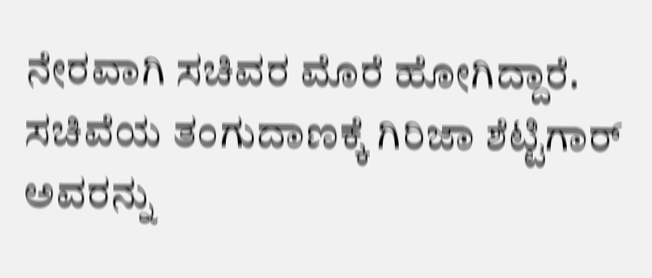ನೇರವಾಗಿ ಸಚಿವರ ಮೊರೆ ಹೋಗಿದ್ದಾರೆ.
ಸಚಿವೆಯ ತಂಗುದಾಣಕ್ಕೆ ಗಿರಿಜಾ ಶೆಟ್ಟಿಗಾರ್ ಅವರನ್ನು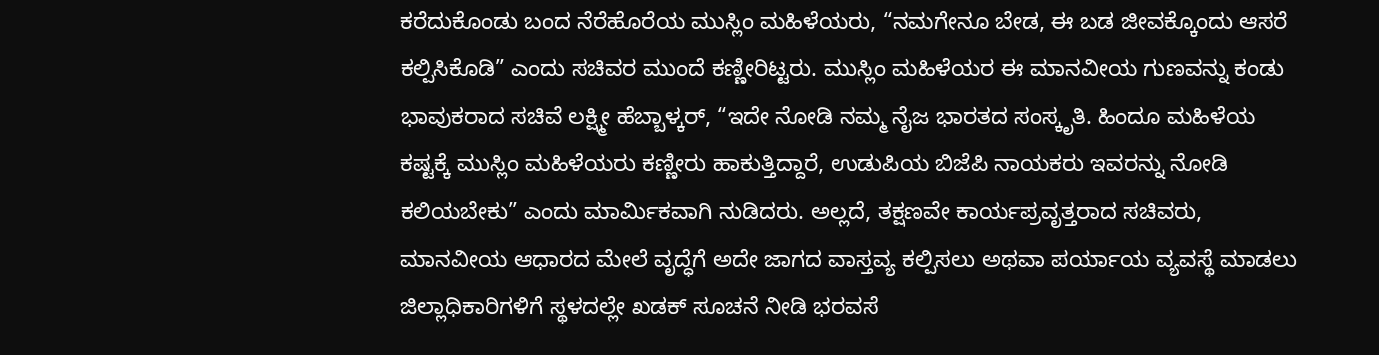ಕರೆದುಕೊಂಡು ಬಂದ ನೆರೆಹೊರೆಯ ಮುಸ್ಲಿಂ ಮಹಿಳೆಯರು, “ನಮಗೇನೂ ಬೇಡ, ಈ ಬಡ ಜೀವಕ್ಕೊಂದು ಆಸರೆ ಕಲ್ಪಿಸಿಕೊಡಿ” ಎಂದು ಸಚಿವರ ಮುಂದೆ ಕಣ್ಣೀರಿಟ್ಟರು. ಮುಸ್ಲಿಂ ಮಹಿಳೆಯರ ಈ ಮಾನವೀಯ ಗುಣವನ್ನು ಕಂಡು ಭಾವುಕರಾದ ಸಚಿವೆ ಲಕ್ಷ್ಮೀ ಹೆಬ್ಬಾಳ್ಕರ್, “ಇದೇ ನೋಡಿ ನಮ್ಮ ನೈಜ ಭಾರತದ ಸಂಸ್ಕೃತಿ. ಹಿಂದೂ ಮಹಿಳೆಯ ಕಷ್ಟಕ್ಕೆ ಮುಸ್ಲಿಂ ಮಹಿಳೆಯರು ಕಣ್ಣೀರು ಹಾಕುತ್ತಿದ್ದಾರೆ, ಉಡುಪಿಯ ಬಿಜೆಪಿ ನಾಯಕರು ಇವರನ್ನು ನೋಡಿ ಕಲಿಯಬೇಕು” ಎಂದು ಮಾರ್ಮಿಕವಾಗಿ ನುಡಿದರು. ಅಲ್ಲದೆ, ತಕ್ಷಣವೇ ಕಾರ್ಯಪ್ರವೃತ್ತರಾದ ಸಚಿವರು, ಮಾನವೀಯ ಆಧಾರದ ಮೇಲೆ ವೃದ್ಧೆಗೆ ಅದೇ ಜಾಗದ ವಾಸ್ತವ್ಯ ಕಲ್ಪಿಸಲು ಅಥವಾ ಪರ್ಯಾಯ ವ್ಯವಸ್ಥೆ ಮಾಡಲು ಜಿಲ್ಲಾಧಿಕಾರಿಗಳಿಗೆ ಸ್ಥಳದಲ್ಲೇ ಖಡಕ್ ಸೂಚನೆ ನೀಡಿ ಭರವಸೆ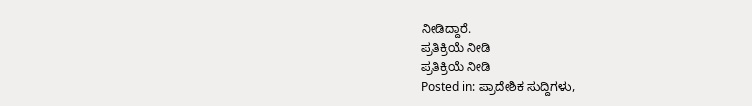ನೀಡಿದ್ದಾರೆ.
ಪ್ರತಿಕ್ರಿಯೆ ನೀಡಿ
ಪ್ರತಿಕ್ರಿಯೆ ನೀಡಿ
Posted in: ಪ್ರಾದೇಶಿಕ ಸುದ್ದಿಗಳು,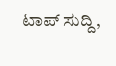ಟಾಪ್ ಸುದ್ದಿ,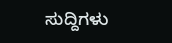ಸುದ್ದಿಗಳು